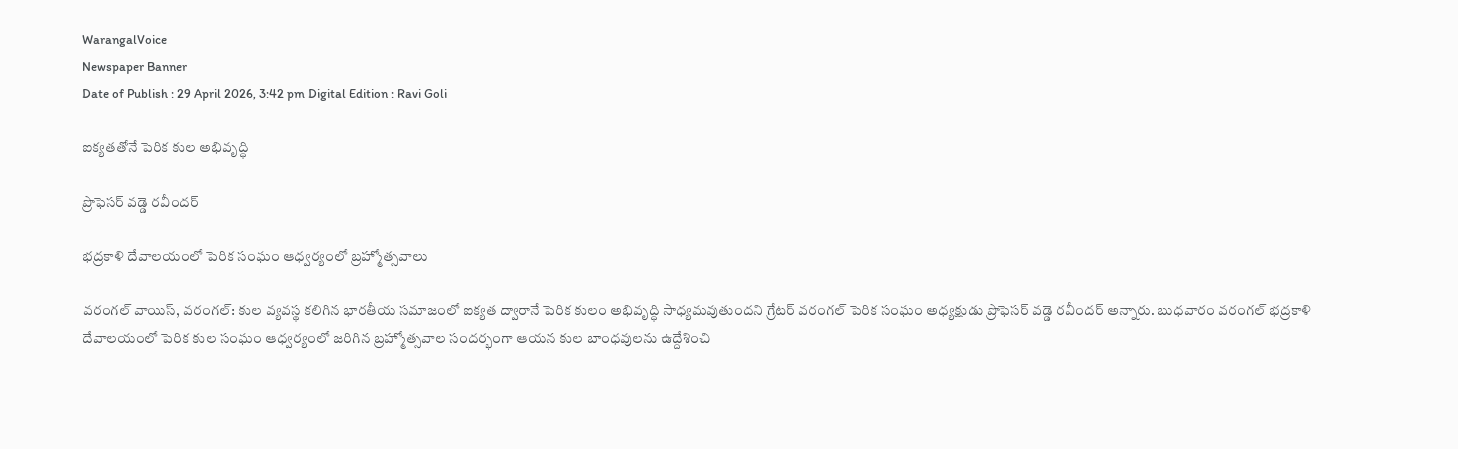WarangalVoice
Newspaper Banner
Date of Publish : 29 April 2026, 3:42 pm Digital Edition : Ravi Goli

ఐక్యతతోనే పెరిక కుల అభివృద్ధి

ప్రొఫెసర్ వడ్డె రవీందర్

భద్రకాళి దేవాలయంలో పెరిక సంఘం ఆధ్వర్యంలో బ్రహ్మోత్సవాలు

వరంగల్ వాయిస్, వరంగల్: కుల వ్యవస్థ కలిగిన భారతీయ సమాజంలో ఐక్యత ద్వారానే పెరిక కులం అభివృద్ధి సాధ్యమవుతుందని గ్రేటర్ వరంగల్ పెరిక సంఘం అధ్యక్షుడు ప్రొఫెసర్ వడ్డె రవీందర్ అన్నారు. బుధవారం వరంగల్ భద్రకాళి దేవాలయంలో పెరిక కుల సంఘం ఆధ్వర్యంలో జరిగిన బ్రహ్మోత్సవాల సందర్భంగా ఆయన కుల బాంధవులను ఉద్దేశించి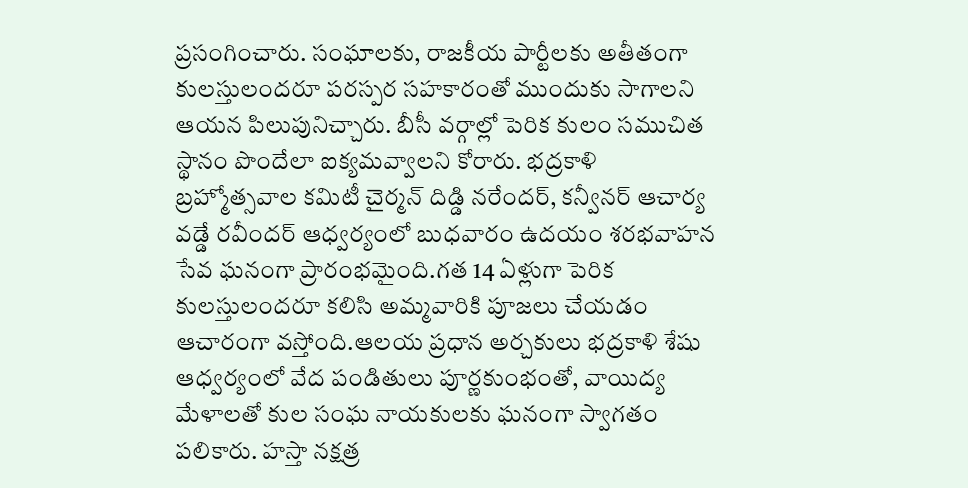ప్రసంగించారు. సంఘాలకు, రాజకీయ పార్టీలకు అతీతంగా కులస్తులందరూ పరస్పర సహకారంతో ముందుకు సాగాలని ఆయన పిలుపునిచ్చారు. బీసీ వర్గాల్లో పెరిక కులం సముచిత స్థానం పొందేలా ఐక్యమవ్వాలని కోరారు. భద్రకాళి బ్రహ్మోత్సవాల కమిటీ చైర్మన్ దిడ్డి నరేందర్, కన్వీనర్ ఆచార్య వడ్డే రవీందర్ ఆధ్వర్యంలో బుధవారం ఉదయం శరభవాహన సేవ ఘనంగా ప్రారంభమైంది.గత 14 ఏళ్లుగా పెరిక కులస్తులందరూ కలిసి అమ్మవారికి పూజలు చేయడం ఆచారంగా వస్తోంది.ఆలయ ప్రధాన అర్చకులు భద్రకాళి శేషు ఆధ్వర్యంలో వేద పండితులు పూర్ణకుంభంతో, వాయిద్య మేళాలతో కుల సంఘ నాయకులకు ఘనంగా స్వాగతం పలికారు. హస్తా నక్షత్ర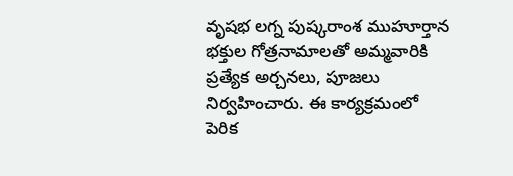వృషభ లగ్న పుష్కరాంశ ముహూర్తాన భక్తుల గోత్రనామాలతో అమ్మవారికి ప్రత్యేక అర్చనలు, పూజలు నిర్వహించారు. ఈ కార్యక్రమంలో పెరిక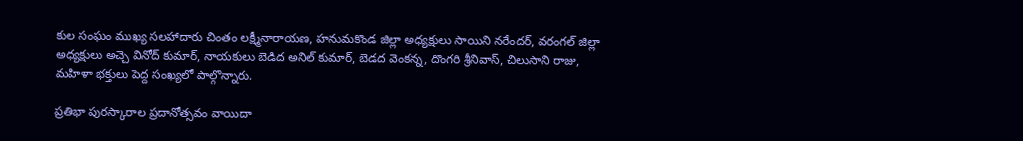కుల సంఘం ముఖ్య సలహాదారు చింతం లక్ష్మీనారాయణ, హనుమకొండ జిల్లా అధ్యక్షులు సాయిని నరేందర్, వరంగల్ జిల్లా అధ్యక్షులు అచ్చె వినోద్ కుమార్, నాయకులు బెడిద అనిల్ కుమార్, బెడద వెంకన్న, దొంగరి శ్రీనివాస్, చిలుసాని రాజు, మహిళా భక్తులు పెద్ద సంఖ్యలో పాల్గొన్నారు.

ప్రతిభా పురస్కారాల ప్రదానోత్సవం వాయిదా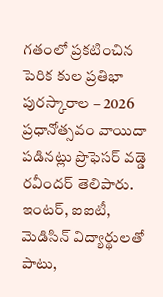గతంలో ప్రకటించిన పెరిక కుల ప్రతిభా పురస్కారాల – 2026 ప్రధానోత్సవం వాయిదా పడినట్లు ప్రొఫెసర్ వడ్డె రవీందర్ తెలిపారు. ఇంటర్, ఐఐటీ, మెడిసిన్ విద్యార్థులతో పాటు,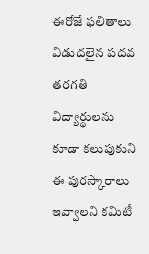ఈరోజే ఫలితాలు విడుదలైన పదవ తరగతి విద్యార్థులను కూడా కలుపుకుని ఈ పురస్కారాలు ఇవ్వాలని కమిటీ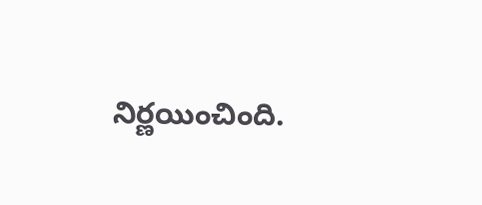నిర్ణయించింది.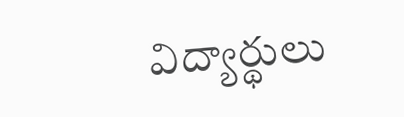విద్యార్థులు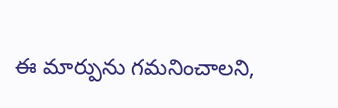ఈ మార్పును గమనించాలని,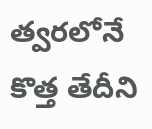త్వరలోనే కొత్త తేదీని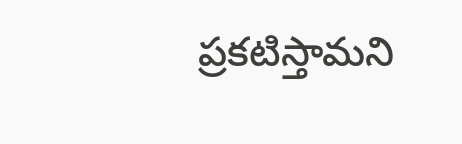ప్రకటిస్తామని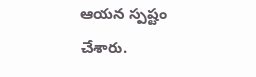ఆయన స్పష్టం చేశారు.